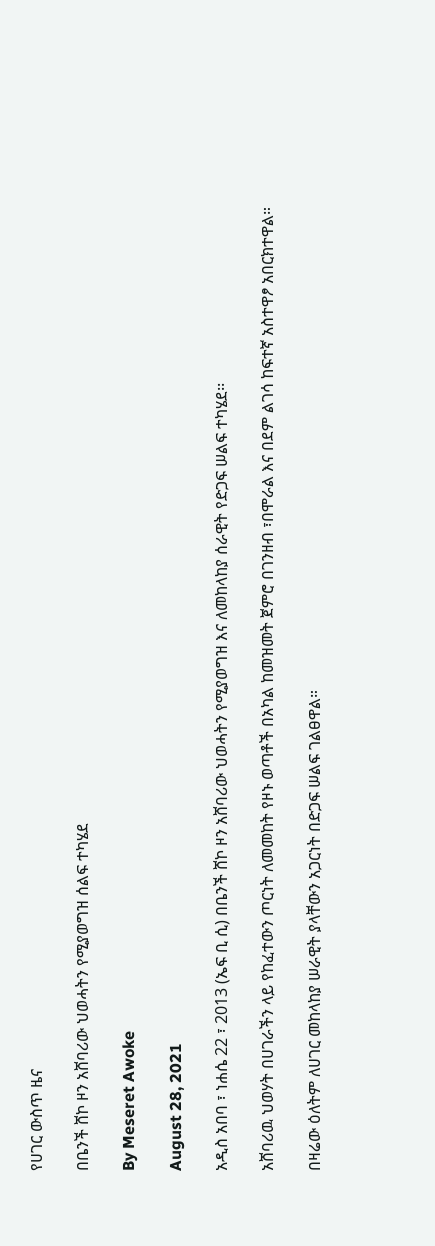የሀገር ውስጥ ዜና

በቤንች ሸኮ ዞን አሸባሪው ህወሓትን የሚያወግዝ ሰልፍ ተካሄደ

By Meseret Awoke

August 28, 2021

አዲስ አበባ ፣ ነሐሴ 22 ፣ 2013 (ኤፍ ቢ ሲ) በቤንች ሸኮ ዞን አሸባሪው ህወሓትን የሚያወግዝ እና ለመከላከያ ሰራዊት የድጋፍ ሠልፍ ተካሄደ፡፡

አሸባሪዉ ህወሃት በሀገራችን ላይ የከፈተውን ጦርነት ለመመከት የዞኑ ወጣቶች በአካል ከመዝመት ጀምሮ በገንዘብ ፣በሞራል እና በደም ልገሳ ከፍተኛ አስተዋፆ አበርክተዋል።

በዛሬው ዕለትም ለሀገር መከላከያ ሠራዊት ያላቸውን አጋርነት በድጋፍ ሠልፍ ገልፀዋል።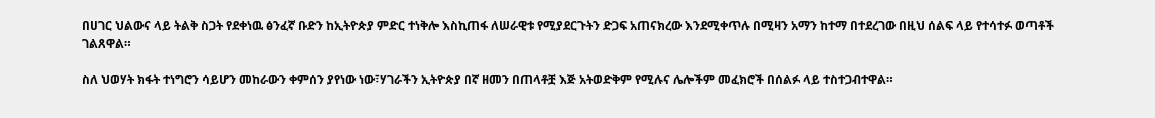በሀገር ህልውና ላይ ትልቅ ስጋት የደቀነዉ ፅንፈኛ ቡድን ከኢትዮጵያ ምድር ተነቅሎ እስኪጠፋ ለሠራዊቱ የሚያደርጉትን ድጋፍ አጠናክረው እንደሚቀጥሉ በሚዛን አማን ከተማ በተደረገው በዚህ ሰልፍ ላይ የተሳተፉ ወጣቶች ገልጸዋል።

ስለ ህወሃት ክፋት ተነግሮን ሳይሆን መከራውን ቀምሰን ያየነው ነው፣ሃገራችን ኢትዮጵያ በኛ ዘመን በጠላቶቿ እጅ አትወድቅም የሚሉና ሌሎችም መፈክሮች በሰልፉ ላይ ተስተጋብተዋል።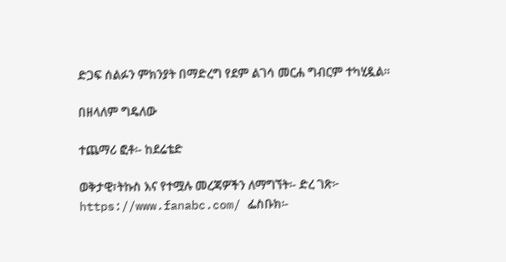ድጋፍ ሰልፉን ምክንያት በማድረግ የደም ልገሳ መርሐ ግብርም ተካሂዷል።

በዘላለም ግዴለው

ተጨማሪ ፎቶ፡- ከደሬቴድ

ወቅታዊ፣ትኩስ እና የተሟሉ መረጃዎችን ለማግኘት፡- ድረ ገጽ፦ https://www.fanabc.com/ ፌስቡክ፡-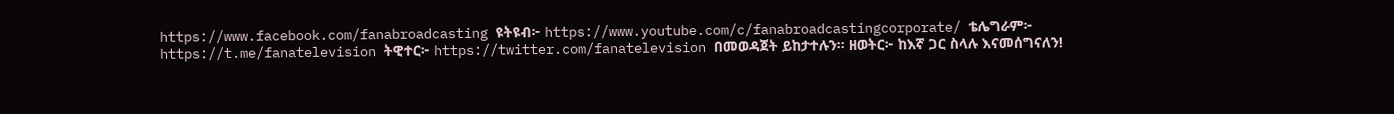https://www.facebook.com/fanabroadcasting ዩትዩብ፦ https://www.youtube.com/c/fanabroadcastingcorporate/ ቴሌግራም፦ https://t.me/fanatelevision ትዊተር፦ https://twitter.com/fanatelevision በመወዳጀት ይከታተሉን፡፡ ዘወትር፦ ከእኛ ጋር ስላሉ እናመሰግናለን!